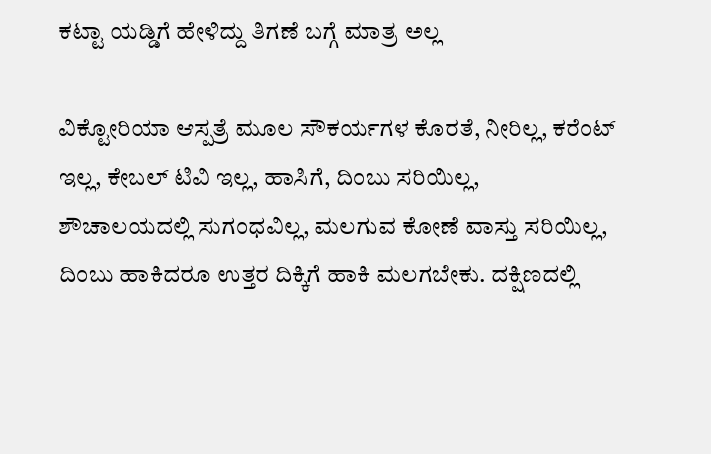ಕಟ್ಟಾ ಯಡ್ಡಿಗೆ ಹೇಳಿದ್ದು ತಿಗಣೆ ಬಗ್ಗೆ ಮಾತ್ರ ಅಲ್ಲ

ವಿಕ್ಟೋರಿಯಾ ಆಸ್ಪತ್ರೆ ಮೂಲ ಸೌಕರ್ಯಗಳ ಕೊರತೆ, ನೀರಿಲ್ಲ, ಕರೆಂಟ್ ಇಲ್ಲ, ಕೇಬಲ್ ಟಿವಿ ಇಲ್ಲ, ಹಾಸಿಗೆ, ದಿಂಬು ಸರಿಯಿಲ್ಲ, ಶೌಚಾಲಯದಲ್ಲಿ ಸುಗಂಧವಿಲ್ಲ, ಮಲಗುವ ಕೋಣೆ ವಾಸ್ತು ಸರಿಯಿಲ್ಲ, ದಿಂಬು ಹಾಕಿದರೂ ಉತ್ತರ ದಿಕ್ಕಿಗೆ ಹಾಕಿ ಮಲಗಬೇಕು. ದಕ್ಷಿಣದಲ್ಲಿ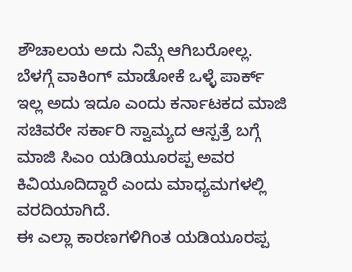ಶೌಚಾಲಯ ಅದು ನಿಮ್ಗೆ ಆಗಿಬರೋಲ್ಲ.
ಬೆಳಗ್ಗೆ ವಾಕಿಂಗ್ ಮಾಡೋಕೆ ಒಳ್ಳೆ ಪಾರ್ಕ್ ಇಲ್ಲ ಅದು ಇದೂ ಎಂದು ಕರ್ನಾಟಕದ ಮಾಜಿ ಸಚಿವರೇ ಸರ್ಕಾರಿ ಸ್ವಾಮ್ಯದ ಆಸ್ಪತ್ರೆ ಬಗ್ಗೆ ಮಾಜಿ ಸಿಎಂ ಯಡಿಯೂರಪ್ಪ ಅವರ ಕಿವಿಯೂದಿದ್ದಾರೆ ಎಂದು ಮಾಧ್ಯಮಗಳಲ್ಲಿ ವರದಿಯಾಗಿದೆ.
ಈ ಎಲ್ಲಾ ಕಾರಣಗಳಿಗಿಂತ ಯಡಿಯೂರಪ್ಪ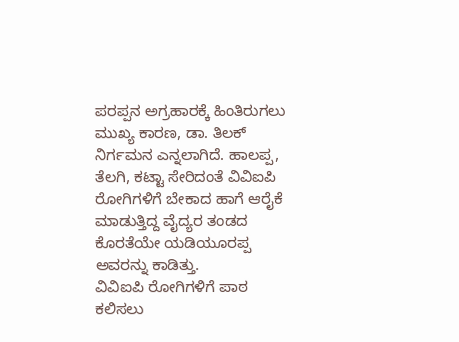ಪರಪ್ಪನ ಅಗ್ರಹಾರಕ್ಕೆ ಹಿಂತಿರುಗಲು ಮುಖ್ಯ ಕಾರಣ, ಡಾ. ತಿಲಕ್ ನಿರ್ಗಮನ ಎನ್ನಲಾಗಿದೆ. ಹಾಲಪ್ಪ, ತೆಲಗಿ, ಕಟ್ಟಾ ಸೇರಿದಂತೆ ವಿವಿಐಪಿ ರೋಗಿಗಳಿಗೆ ಬೇಕಾದ ಹಾಗೆ ಆರೈಕೆ ಮಾಡುತ್ತಿದ್ದ ವೈದ್ಯರ ತಂಡದ ಕೊರತೆಯೇ ಯಡಿಯೂರಪ್ಪ ಅವರನ್ನು ಕಾಡಿತ್ತು.
ವಿವಿಐಪಿ ರೋಗಿಗಳಿಗೆ ಪಾಠ ಕಲಿಸಲು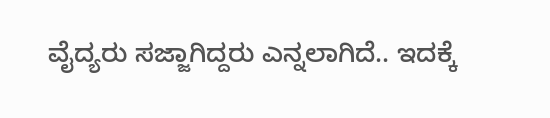ವೈದ್ಯರು ಸಜ್ಜಾಗಿದ್ದರು ಎನ್ನಲಾಗಿದೆ.. ಇದಕ್ಕೆ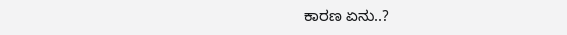ಕಾರಣ ಏನು..?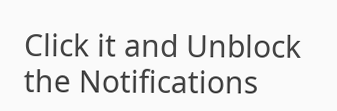Click it and Unblock the Notifications